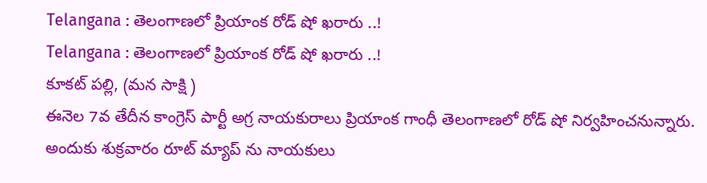Telangana : తెలంగాణలో ప్రియాంక రోడ్ షో ఖరారు ..!
Telangana : తెలంగాణలో ప్రియాంక రోడ్ షో ఖరారు ..!
కూకట్ పల్లి, (మన సాక్షి )
ఈనెల 7వ తేదీన కాంగ్రెస్ పార్టీ అగ్ర నాయకురాలు ప్రియాంక గాంధీ తెలంగాణలో రోడ్ షో నిర్వహించనున్నారు. అందుకు శుక్రవారం రూట్ మ్యాప్ ను నాయకులు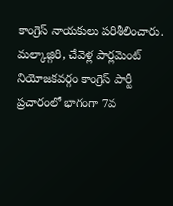కాంగ్రెస్ నాయకులు పరిశీలించారు.
మల్కాజ్గిరి, చేవెళ్ల పార్లమెంట్ నియోజకవర్గం కాంగ్రెస్ పార్టీ ప్రచారంలో భాగంగా 7వ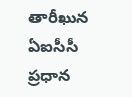తారీఖున ఏఐసీసీ ప్రధాన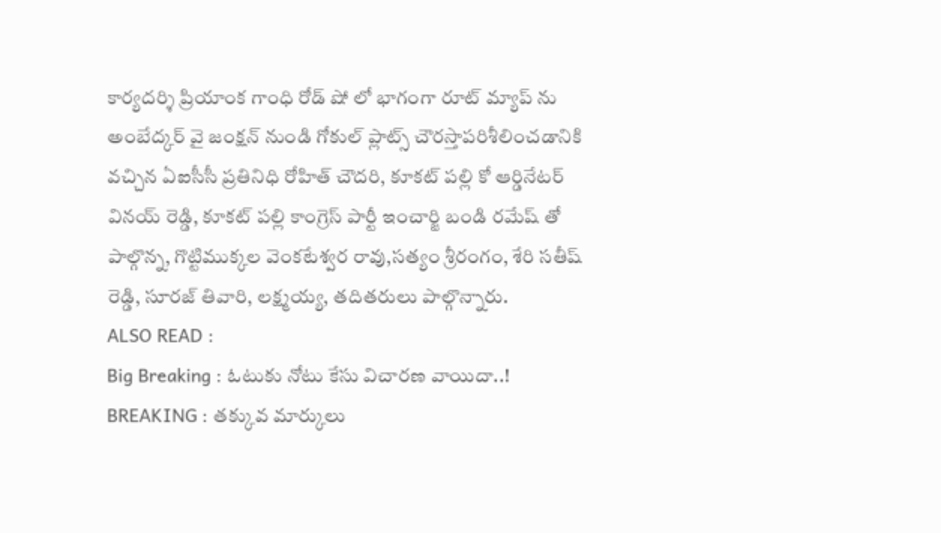కార్యదర్శి ప్రియాంక గాంధి రోడ్ షో లో భాగంగా రూట్ మ్యాప్ ను అంబేద్కర్ వై జంక్షన్ నుండి గోకుల్ ప్లాట్స్ చౌరస్తాపరిశీలించడానికి వచ్చిన ఏఐసీసీ ప్రతినిధి రోహిత్ చౌదరి, కూకట్ పల్లి కో ఆర్డినేటర్ వినయ్ రెడ్డి, కూకట్ పల్లి కాంగ్రెస్ పార్టీ ఇంచార్జి బండి రమేష్ తో పాల్గొన్న, గొట్టిముక్కల వెంకటేశ్వర రావు,సత్యం శ్రీరంగం, శేరి సతీష్ రెడ్డి, సూరజ్ తివారి, లక్ష్మయ్య, తదితరులు పాల్గొన్నారు.
ALSO READ :
Big Breaking : ఓటుకు నోటు కేసు విచారణ వాయిదా..!
BREAKING : తక్కువ మార్కులు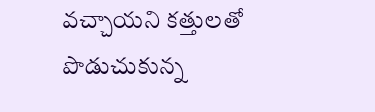వచ్చాయని కత్తులతో పొడుచుకున్న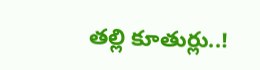తల్లి కూతుర్లు..!